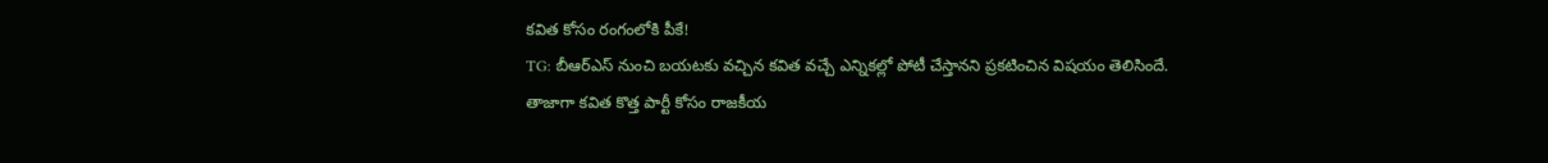కవిత కోసం రంగంలోకి పీకే!
TG: బీఆర్ఎస్ నుంచి బయటకు వచ్చిన కవిత వచ్చే ఎన్నికల్లో పోటీ చేస్తానని ప్రకటించిన విషయం తెలిసిందే. తాజాగా కవిత కొత్త పార్టీ కోసం రాజకీయ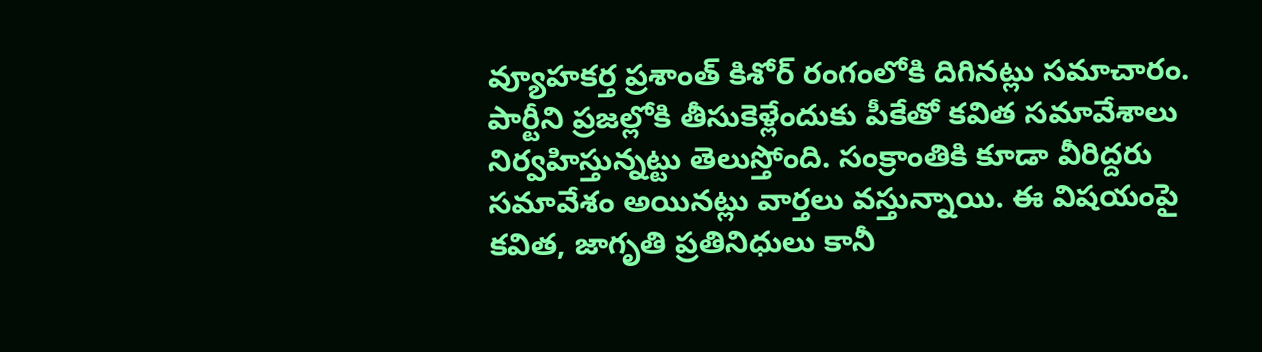వ్యూహకర్త ప్రశాంత్ కిశోర్ రంగంలోకి దిగినట్లు సమాచారం. పార్టీని ప్రజల్లోకి తీసుకెళ్లేందుకు పీకేతో కవిత సమావేశాలు నిర్వహిస్తున్నట్టు తెలుస్తోంది. సంక్రాంతికి కూడా వీరిద్దరు సమావేశం అయినట్లు వార్తలు వస్తున్నాయి. ఈ విషయంపై కవిత, జాగృతి ప్రతినిధులు కానీ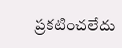ప్రకటించలేదు